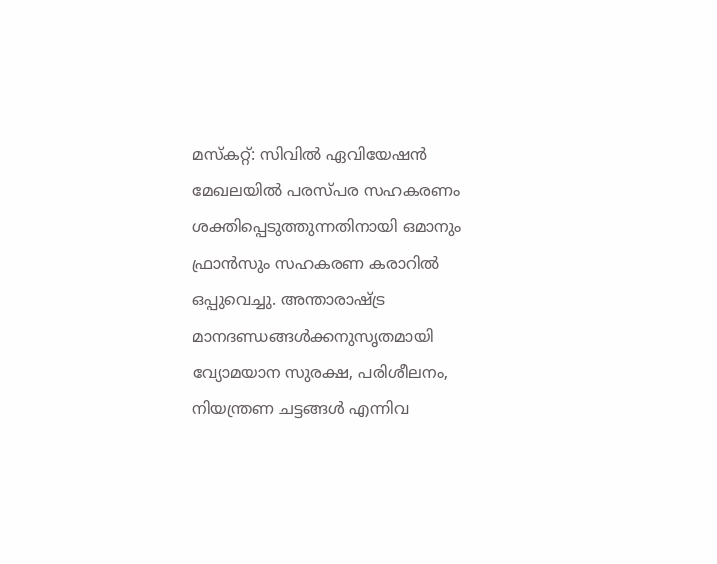മസ്കറ്റ്: സിവിൽ ഏവിയേഷൻ മേഖലയിൽ പരസ്പര സഹകരണം ശക്തിപ്പെടുത്തുന്നതിനായി ഒമാനും ഫ്രാൻസും സഹകരണ കരാറിൽ ഒപ്പുവെച്ചു. അന്താരാഷ്ട്ര മാനദണ്ഡങ്ങൾക്കനുസൃതമായി വ്യോമയാന സുരക്ഷ, പരിശീലനം, നിയന്ത്രണ ചട്ടങ്ങൾ എന്നിവ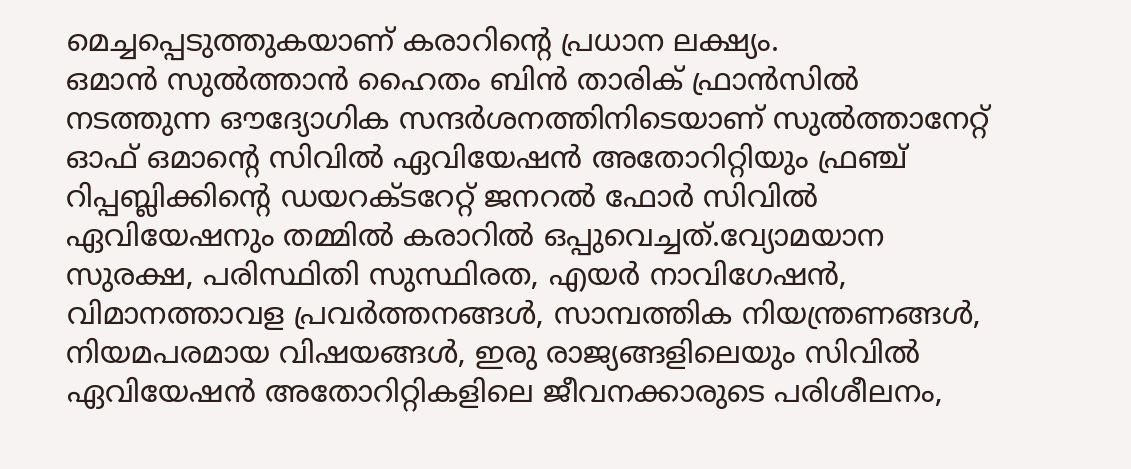മെച്ചപ്പെടുത്തുകയാണ് കരാറിന്റെ പ്രധാന ലക്ഷ്യം.
ഒമാൻ സുൽത്താൻ ഹൈതം ബിൻ താരിക് ഫ്രാൻസിൽ നടത്തുന്ന ഔദ്യോഗിക സന്ദർശനത്തിനിടെയാണ് സുൽത്താനേറ്റ് ഓഫ് ഒമാന്റെ സിവിൽ ഏവിയേഷൻ അതോറിറ്റിയും ഫ്രഞ്ച് റിപ്പബ്ലിക്കിന്റെ ഡയറക്ടറേറ്റ് ജനറൽ ഫോർ സിവിൽ ഏവിയേഷനും തമ്മിൽ കരാറിൽ ഒപ്പുവെച്ചത്.വ്യോമയാന സുരക്ഷ, പരിസ്ഥിതി സുസ്ഥിരത, എയർ നാവിഗേഷൻ, വിമാനത്താവള പ്രവർത്തനങ്ങൾ, സാമ്പത്തിക നിയന്ത്രണങ്ങൾ, നിയമപരമായ വിഷയങ്ങൾ, ഇരു രാജ്യങ്ങളിലെയും സിവിൽ ഏവിയേഷൻ അതോറിറ്റികളിലെ ജീവനക്കാരുടെ പരിശീലനം,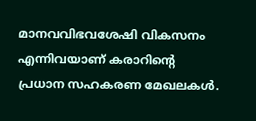മാനവവിഭവശേഷി വികസനം എന്നിവയാണ് കരാറിന്റെ പ്രധാന സഹകരണ മേഖലകൾ.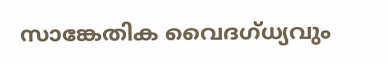സാങ്കേതിക വൈദഗ്ധ്യവും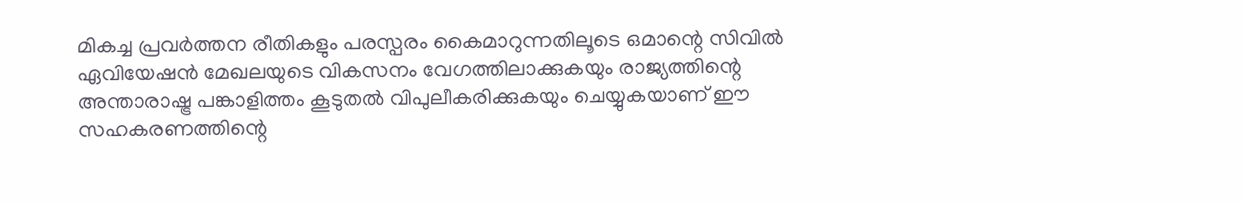മികച്ച പ്രവർത്തന രീതികളും പരസ്പരം കൈമാറുന്നതിലൂടെ ഒമാന്റെ സിവിൽ ഏവിയേഷൻ മേഖലയുടെ വികസനം വേഗത്തിലാക്കുകയും രാജ്യത്തിന്റെ അന്താരാഷ്ട്ര പങ്കാളിത്തം കൂടുതൽ വിപുലീകരിക്കുകയും ചെയ്യുകയാണ് ഈ സഹകരണത്തിന്റെ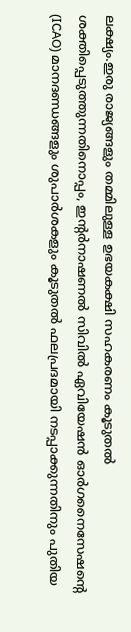ലക്ഷ്യം.ഇരു രാജ്യങ്ങളും തമ്മിലുള്ള ഉഭയകക്ഷി സഹകരണം കൂടുതൽ ശക്തിപ്പെടുത്തുന്നതിനൊപ്പം, ഇന്റർനാഷണൽ സിവിൽ ഏവിയേഷൻ ഓർഗനൈസേഷന്റെ (ICAO) മാനദണ്ഡങ്ങളും ശുപാർശകളും കൂടുതൽ ഫലപ്രദമായി നടപ്പാക്കുന്നതിനും പുതിയ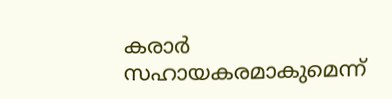കരാർ സഹായകരമാകുമെന്ന്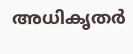അധികൃതർ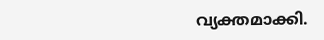വ്യക്തമാക്കി.